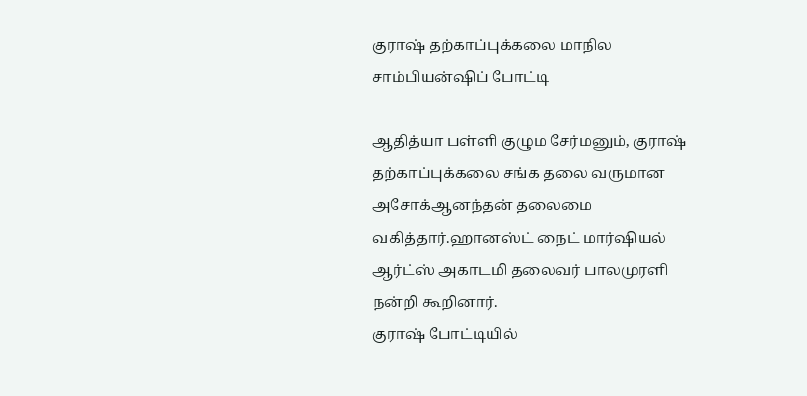குராஷ் தற்காப்புக்கலை மாநில சாம்பியன்ஷிப் போட்டி

ஆதித்யா பள்ளி குழும சேர்மனும், குராஷ் தற்காப்புக்கலை சங்க தலை வருமான அசோக்ஆனந்தன் தலைமை வகித்தார்.ஹானஸ்ட் நைட் மார்ஷியல் ஆர்ட்ஸ் அகாடமி தலைவர் பாலமுரளி நன்றி கூறினார்.
குராஷ் போட்டியில்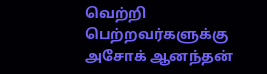வெற்றி பெற்றவர்களுக்கு அசோக் ஆனந்தன்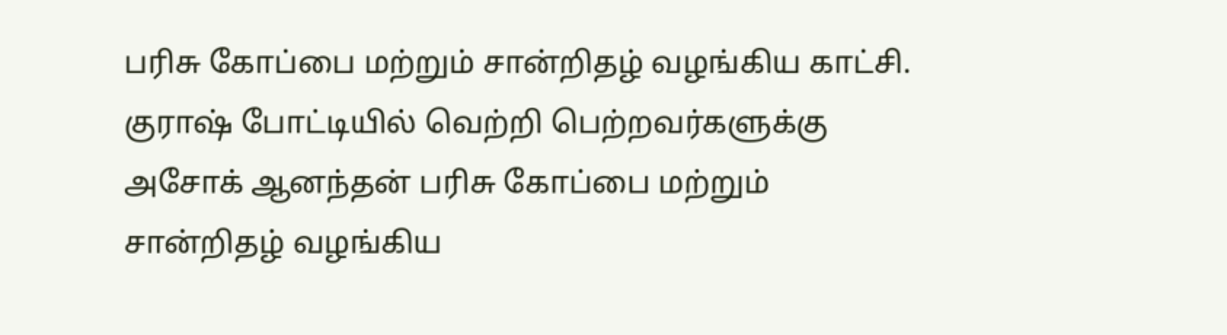பரிசு கோப்பை மற்றும் சான்றிதழ் வழங்கிய காட்சி.
குராஷ் போட்டியில் வெற்றி பெற்றவர்களுக்கு அசோக் ஆனந்தன் பரிசு கோப்பை மற்றும் சான்றிதழ் வழங்கிய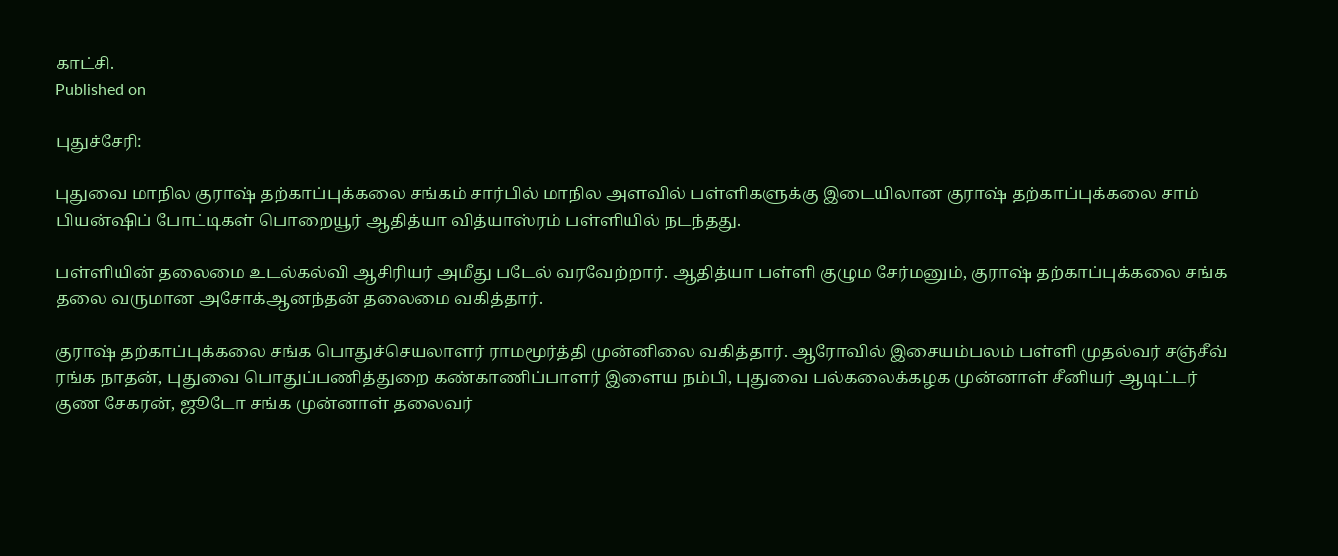காட்சி.
Published on

புதுச்சேரி:

புதுவை மாநில குராஷ் தற்காப்புக்கலை சங்கம் சார்பில் மாநில அளவில் பள்ளிகளுக்கு இடையிலான குராஷ் தற்காப்புக்கலை சாம் பியன்ஷிப் போட்டிகள் பொறையூர் ஆதித்யா வித்யாஸ்ரம் பள்ளியில் நடந்தது.

பள்ளியின் தலைமை உடல்கல்வி ஆசிரியர் அமீது படேல் வரவேற்றார். ஆதித்யா பள்ளி குழும சேர்மனும், குராஷ் தற்காப்புக்கலை சங்க தலை வருமான அசோக்ஆனந்தன் தலைமை வகித்தார்.

குராஷ் தற்காப்புக்கலை சங்க பொதுச்செயலாளர் ராமமூர்த்தி முன்னிலை வகித்தார். ஆரோவில் இசையம்பலம் பள்ளி முதல்வர் சஞ்சீவ் ரங்க நாதன், புதுவை பொதுப்பணித்துறை கண்காணிப்பாளர் இளைய நம்பி, புதுவை பல்கலைக்கழக முன்னாள் சீனியர் ஆடிட்டர் குண சேகரன், ஜூடோ சங்க முன்னாள் தலைவர்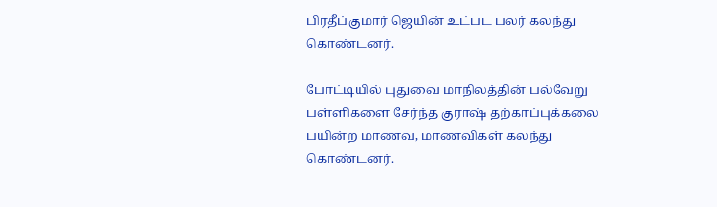பிரதீப்குமார் ஜெயின் உட்பட பலர் கலந்து கொண்டனர்.

போட்டியில் புதுவை மாநிலத்தின் பல்வேறு பள்ளிகளை சேர்ந்த குராஷ் தற்காப்புக்கலை பயின்ற மாணவ, மாணவிகள் கலந்து கொண்டனர்.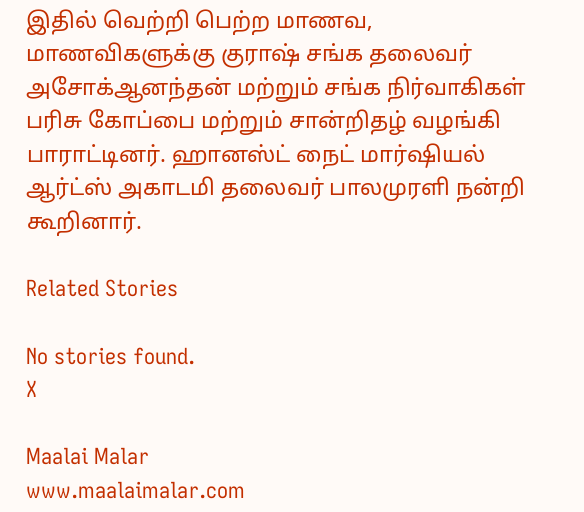இதில் வெற்றி பெற்ற மாணவ, மாணவிகளுக்கு குராஷ் சங்க தலைவர் அசோக்ஆனந்தன் மற்றும் சங்க நிர்வாகிகள் பரிசு கோப்பை மற்றும் சான்றிதழ் வழங்கி பாராட்டினர். ஹானஸ்ட் நைட் மார்ஷியல் ஆர்ட்ஸ் அகாடமி தலைவர் பாலமுரளி நன்றி கூறினார்.

Related Stories

No stories found.
X

Maalai Malar
www.maalaimalar.com